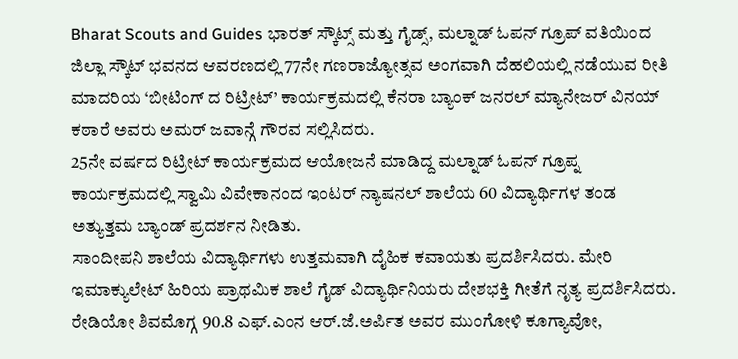Bharat Scouts and Guides ಭಾರತ್ ಸ್ಕೌಟ್ಸ್ ಮತ್ತು ಗೈಡ್ಸ್, ಮಲ್ನಾಡ್ ಓಪನ್ ಗ್ರೂಪ್ ವತಿಯಿಂದ ಜಿಲ್ಲಾ ಸ್ಕೌಟ್ ಭವನದ ಆವರಣದಲ್ಲಿ 77ನೇ ಗಣರಾಜ್ಯೋತ್ಸವ ಅಂಗವಾಗಿ ದೆಹಲಿಯಲ್ಲಿ ನಡೆಯುವ ರೀತಿ ಮಾದರಿಯ ‘ಬೀಟಿಂಗ್ ದ ರಿಟ್ರೀಟ್’ ಕಾರ್ಯಕ್ರಮದಲ್ಲಿ ಕೆನರಾ ಬ್ಯಾಂಕ್ ಜನರಲ್ ಮ್ಯಾನೇಜರ್ ವಿನಯ್ ಕಠಾರೆ ಅವರು ಅಮರ್ ಜವಾನ್ಗೆ ಗೌರವ ಸಲ್ಲಿಸಿದರು.
25ನೇ ವರ್ಷದ ರಿಟ್ರೀಟ್ ಕಾರ್ಯಕ್ರಮದ ಆಯೋಜನೆ ಮಾಡಿದ್ದ ಮಲ್ನಾಡ್ ಓಪನ್ ಗ್ರೂಪ್ನ ಕಾರ್ಯಕ್ರಮದಲ್ಲಿ ಸ್ವಾಮಿ ವಿವೇಕಾನಂದ ಇಂಟರ್ ನ್ಯಾಷನಲ್ ಶಾಲೆಯ 60 ವಿದ್ಯಾರ್ಥಿಗಳ ತಂಡ ಅತ್ಯುತ್ತಮ ಬ್ಯಾಂಡ್ ಪ್ರದರ್ಶನ ನೀಡಿತು.
ಸಾಂದೀಪನಿ ಶಾಲೆಯ ವಿದ್ಯಾರ್ಥಿಗಳು ಉತ್ತಮವಾಗಿ ದೈಹಿಕ ಕವಾಯತು ಪ್ರದರ್ಶಿಸಿದರು. ಮೇರಿ ಇಮಾಕ್ಯುಲೇಟ್ ಹಿರಿಯ ಪ್ರಾಥಮಿಕ ಶಾಲೆ ಗೈಡ್ ವಿದ್ಯಾರ್ಥಿನಿಯರು ದೇಶಭಕ್ತಿ ಗೀತೆಗೆ ನೃತ್ಯ ಪ್ರದರ್ಶಿಸಿದರು. ರೇಡಿಯೋ ಶಿವಮೊಗ್ಗ 90.8 ಎಫ್.ಎಂನ ಆರ್.ಜೆ.ಅರ್ಪಿತ ಅವರ ಮುಂಗೋಳಿ ಕೂಗ್ಯಾವೋ,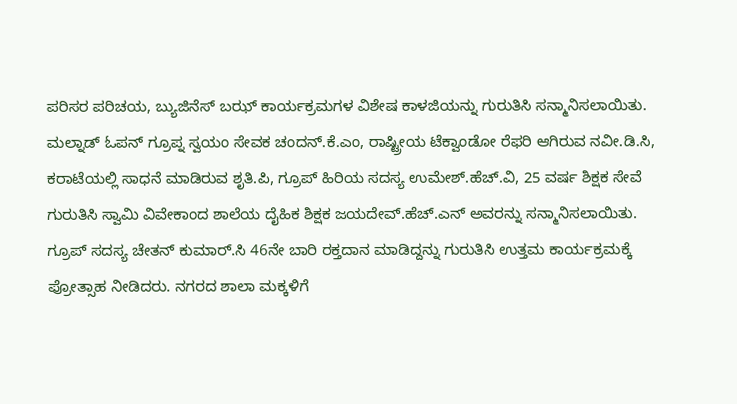ಪರಿಸರ ಪರಿಚಯ, ಬ್ಯುಜಿನೆಸ್ ಬಝ್ ಕಾರ್ಯಕ್ರಮಗಳ ವಿಶೇಷ ಕಾಳಜಿಯನ್ನು ಗುರುತಿಸಿ ಸನ್ಮಾನಿಸಲಾಯಿತು.
ಮಲ್ನಾಡ್ ಓಪನ್ ಗ್ರೂಪ್ನ ಸ್ವಯಂ ಸೇವಕ ಚಂದನ್.ಕೆ.ಎಂ, ರಾಷ್ಟ್ರೀಯ ಟೆಕ್ವಾಂಡೋ ರೆಫರಿ ಆಗಿರುವ ನವೀ.ಡಿ.ಸಿ, ಕರಾಟೆಯಲ್ಲಿ ಸಾಧನೆ ಮಾಡಿರುವ ಶೃತಿ.ಪಿ, ಗ್ರೂಪ್ ಹಿರಿಯ ಸದಸ್ಯ ಉಮೇಶ್.ಹೆಚ್.ವಿ, 25 ವರ್ಷ ಶಿಕ್ಷಕ ಸೇವೆ ಗುರುತಿಸಿ ಸ್ವಾಮಿ ವಿವೇಕಾಂದ ಶಾಲೆಯ ದೈಹಿಕ ಶಿಕ್ಷಕ ಜಯದೇವ್.ಹೆಚ್.ಎನ್ ಅವರನ್ನು ಸನ್ಮಾನಿಸಲಾಯಿತು.
ಗ್ರೂಪ್ ಸದಸ್ಯ ಚೇತನ್ ಕುಮಾರ್.ಸಿ 46ನೇ ಬಾರಿ ರಕ್ತದಾನ ಮಾಡಿದ್ದನ್ನು ಗುರುತಿಸಿ ಉತ್ತಮ ಕಾರ್ಯಕ್ರಮಕ್ಕೆ ಪ್ರೋತ್ಸಾಹ ನೀಡಿದರು. ನಗರದ ಶಾಲಾ ಮಕ್ಕಳಿಗೆ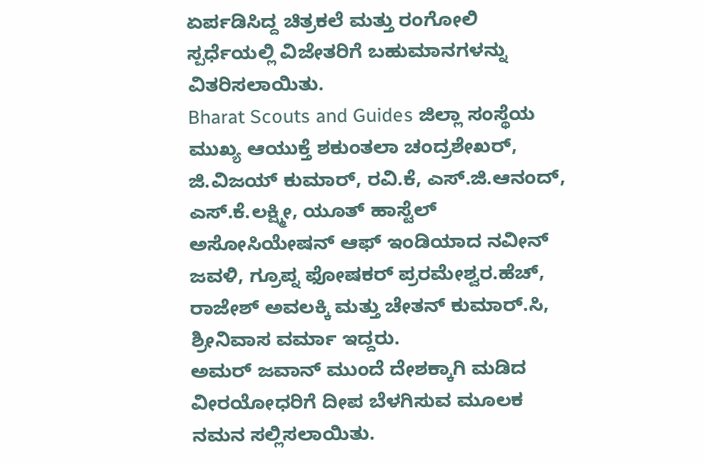ಏರ್ಪಡಿಸಿದ್ದ ಚಿತ್ರಕಲೆ ಮತ್ತು ರಂಗೋಲಿ ಸ್ಪರ್ಧೆಯಲ್ಲಿ ವಿಜೇತರಿಗೆ ಬಹುಮಾನಗಳನ್ನು ವಿತರಿಸಲಾಯಿತು.
Bharat Scouts and Guides ಜಿಲ್ಲಾ ಸಂಸ್ಥೆಯ ಮುಖ್ಯ ಆಯುಕ್ತೆ ಶಕುಂತಲಾ ಚಂದ್ರಶೇಖರ್, ಜಿ.ವಿಜಯ್ ಕುಮಾರ್, ರವಿ.ಕೆ, ಎಸ್.ಜಿ.ಆನಂದ್, ಎಸ್.ಕೆ.ಲಕ್ಷ್ಮೀ, ಯೂತ್ ಹಾಸ್ಟೆಲ್ ಅಸೋಸಿಯೇಷನ್ ಆಫ್ ಇಂಡಿಯಾದ ನವೀನ್ ಜವಳಿ, ಗ್ರೂಪ್ನ ಫೋಷಕರ್ ಪ್ರರಮೇಶ್ವರ.ಹೆಚ್, ರಾಜೇಶ್ ಅವಲಕ್ಕಿ ಮತ್ತು ಚೇತನ್ ಕುಮಾರ್.ಸಿ, ಶ್ರೀನಿವಾಸ ವರ್ಮಾ ಇದ್ದರು.
ಅಮರ್ ಜವಾನ್ ಮುಂದೆ ದೇಶಕ್ಕಾಗಿ ಮಡಿದ ವೀರಯೋಧರಿಗೆ ದೀಪ ಬೆಳಗಿಸುವ ಮೂಲಕ ನಮನ ಸಲ್ಲಿಸಲಾಯಿತು.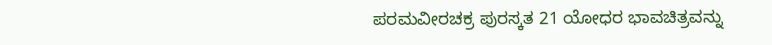ಪರಮವೀರಚಕ್ರ ಪುರಸ್ಕತ 21 ಯೋಧರ ಭಾವಚಿತ್ರವನ್ನು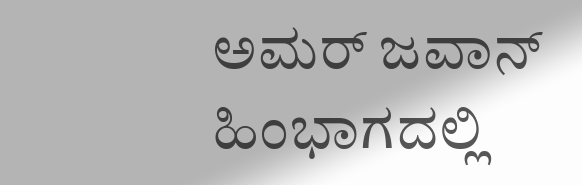ಅಮರ್ ಜವಾನ್ ಹಿಂಭಾಗದಲ್ಲಿ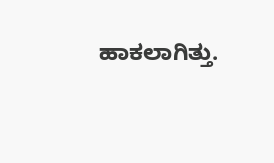ಹಾಕಲಾಗಿತ್ತು.